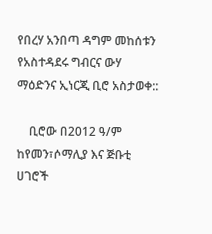የበረሃ አንበጣ ዳግም መከሰቱን የአስተዳደሩ ግብርና ውሃ ማዕድንና ኢነርጂ ቢሮ አስታወቀ::

    ቢሮው በ2012 ዓ/ም ከየመን፣ሶማሊያ እና ጅቡቲ ሀገሮች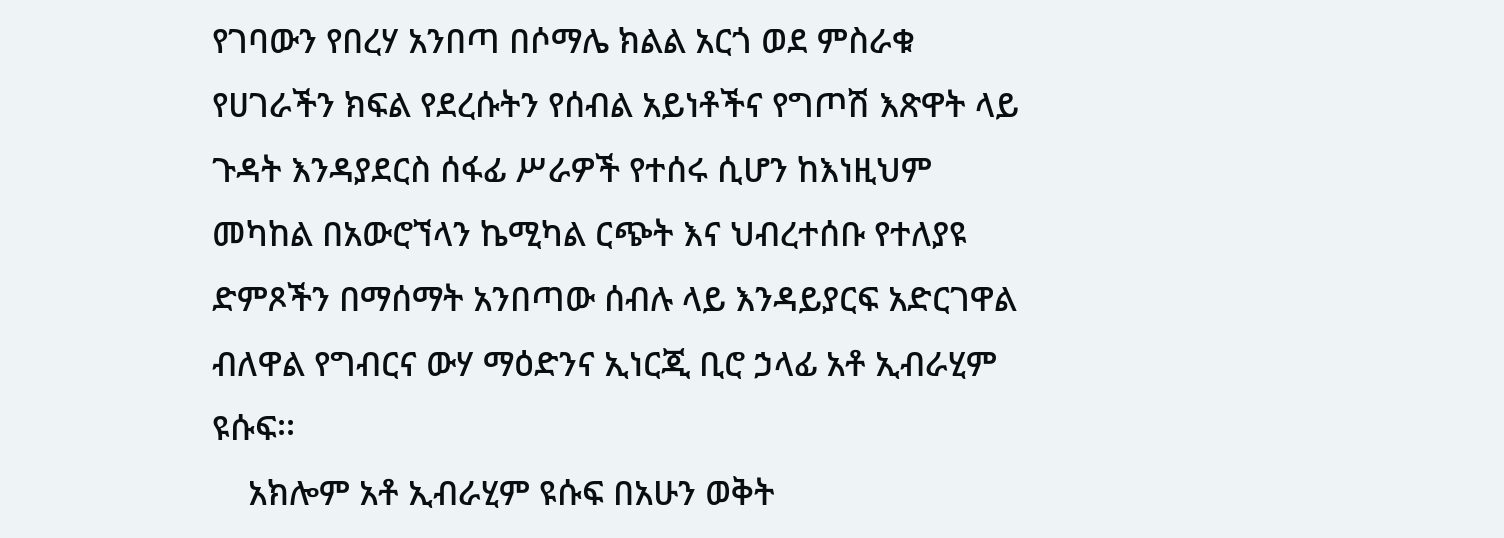የገባውን የበረሃ አንበጣ በሶማሌ ክልል አርጎ ወደ ምስራቁ የሀገራችን ክፍል የደረሱትን የሰብል አይነቶችና የግጦሽ እጽዋት ላይ ጉዳት እንዳያደርስ ሰፋፊ ሥራዎች የተሰሩ ሲሆን ከእነዚህም መካከል በአውሮኘላን ኬሚካል ርጭት እና ህብረተሰቡ የተለያዩ ድምጾችን በማሰማት አንበጣው ሰብሉ ላይ እንዳይያርፍ አድርገዋል ብለዋል የግብርና ውሃ ማዕድንና ኢነርጂ ቢሮ ኃላፊ አቶ ኢብራሂም ዩሱፍ፡፡
    አክሎም አቶ ኢብራሂም ዩሱፍ በአሁን ወቅት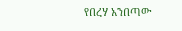የበረሃ አንበጣው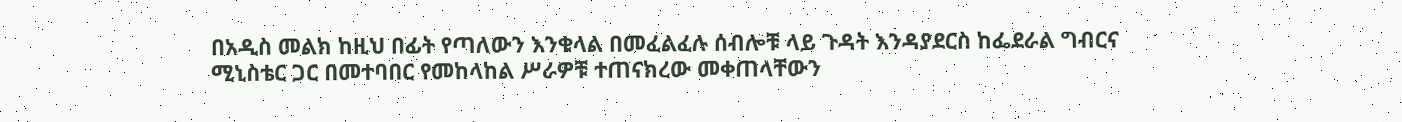በአዲስ መልክ ከዚህ በፊት የጣለውን እንቁላል በመፈልፈሉ ሰብሎቹ ላይ ጉዳት እንዳያደርስ ከፌደራል ግብርና ሚኒስቴር ጋር በመተባበር የመከላከል ሥራዎቹ ተጠናክረው መቀጠላቸውን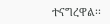ተናግረዋል፡፡